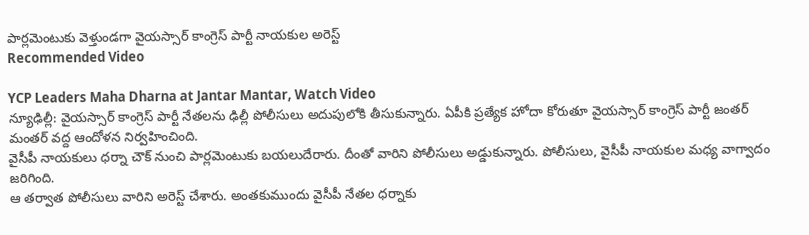పార్లమెంటుకు వెళ్తుండగా వైయస్సార్ కాంగ్రెస్ పార్టీ నాయకుల అరెస్ట్
Recommended Video

YCP Leaders Maha Dharna at Jantar Mantar, Watch Video
న్యూఢిల్లీ: వైయస్సార్ కాంగ్రెస్ పార్టీ నేతలను ఢిల్లీ పోలీసులు అదుపులోకి తీసుకున్నారు. ఏపీకి ప్రత్యేక హోదా కోరుతూ వైయస్సార్ కాంగ్రెస్ పార్టీ జంతర్ మంతర్ వద్ద ఆందోళన నిర్వహించింది.
వైసీపీ నాయకులు ధర్నా చౌక్ నుంచి పార్లమెంటుకు బయలుదేరారు. దీంతో వారిని పోలీసులు అడ్డుకున్నారు. పోలీసులు, వైసీపీ నాయకుల మధ్య వాగ్వాదం జరిగింది.
ఆ తర్వాత పోలీసులు వారిని అరెస్ట్ చేశారు. అంతకుముందు వైసీపీ నేతల ధర్నాకు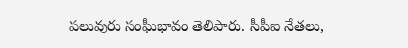పలువురు సంఘీభావం తెలిపారు. సీపీఐ నేతలు,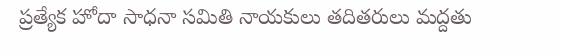ప్రత్యేక హోదా సాధనా సమితి నాయకులు తదితరులు మద్దతు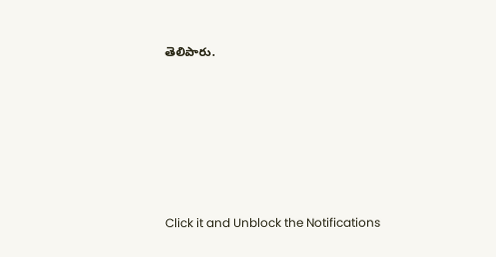తెలిపారు.












Click it and Unblock the Notifications